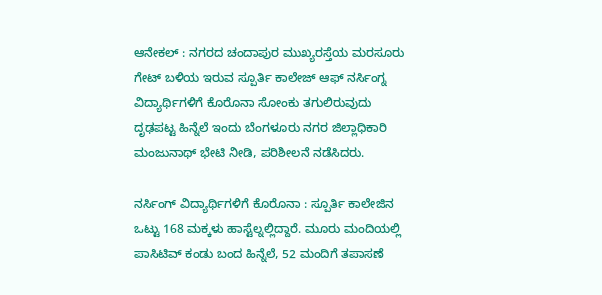ಆನೇಕಲ್ : ನಗರದ ಚಂದಾಪುರ ಮುಖ್ಯರಸ್ತೆಯ ಮರಸೂರು ಗೇಟ್ ಬಳಿಯ ಇರುವ ಸ್ಪೂರ್ತಿ ಕಾಲೇಜ್ ಆಫ್ ನರ್ಸಿಂಗ್ನ ವಿದ್ಯಾರ್ಥಿಗಳಿಗೆ ಕೊರೊನಾ ಸೋಂಕು ತಗುಲಿರುವುದು ದೃಢಪಟ್ಟ ಹಿನ್ನೆಲೆ ಇಂದು ಬೆಂಗಳೂರು ನಗರ ಜಿಲ್ಲಾಧಿಕಾರಿ ಮಂಜುನಾಥ್ ಭೇಟಿ ನೀಡಿ, ಪರಿಶೀಲನೆ ನಡೆಸಿದರು.

ನರ್ಸಿಂಗ್ ವಿದ್ಯಾರ್ಥಿಗಳಿಗೆ ಕೊರೊನಾ : ಸ್ಪೂರ್ತಿ ಕಾಲೇಜಿನ ಒಟ್ಟು 168 ಮಕ್ಕಳು ಹಾಸ್ಟೆಲ್ನಲ್ಲಿದ್ದಾರೆ. ಮೂರು ಮಂದಿಯಲ್ಲಿ ಪಾಸಿಟಿವ್ ಕಂಡು ಬಂದ ಹಿನ್ನೆಲೆ, 52 ಮಂದಿಗೆ ತಪಾಸಣೆ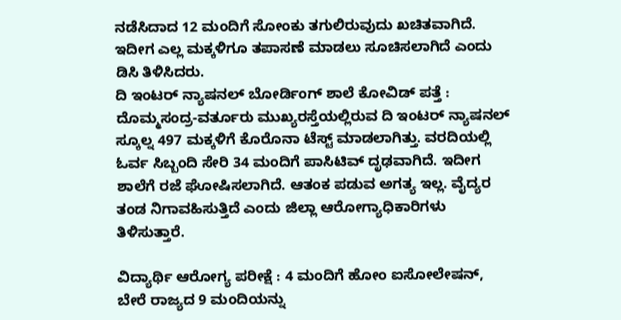ನಡೆಸಿದಾದ 12 ಮಂದಿಗೆ ಸೋಂಕು ತಗುಲಿರುವುದು ಖಚಿತವಾಗಿದೆ. ಇದೀಗ ಎಲ್ಲ ಮಕ್ಕಳಿಗೂ ತಪಾಸಣೆ ಮಾಡಲು ಸೂಚಿಸಲಾಗಿದೆ ಎಂದು ಡಿಸಿ ತಿಳಿಸಿದರು.
ದಿ ಇಂಟರ್ ನ್ಯಾಷನಲ್ ಬೋರ್ಡಿಂಗ್ ಶಾಲೆ ಕೋವಿಡ್ ಪತ್ತೆ : ದೊಮ್ಮಸಂದ್ರ-ವರ್ತೂರು ಮುಖ್ಯರಸ್ತೆಯಲ್ಲಿರುವ ದಿ ಇಂಟರ್ ನ್ಯಾಷನಲ್ ಸ್ಕೂಲ್ನ 497 ಮಕ್ಕಳಿಗೆ ಕೊರೊನಾ ಟೆಸ್ಟ್ ಮಾಡಲಾಗಿತ್ತು. ವರದಿಯಲ್ಲಿ ಓರ್ವ ಸಿಬ್ಬಂದಿ ಸೇರಿ 34 ಮಂದಿಗೆ ಪಾಸಿಟಿವ್ ದೃಢವಾಗಿದೆ. ಇದೀಗ ಶಾಲೆಗೆ ರಜೆ ಘೋಷಿಸಲಾಗಿದೆ. ಆತಂಕ ಪಡುವ ಅಗತ್ಯ ಇಲ್ಲ. ವೈದ್ಯರ ತಂಡ ನಿಗಾವಹಿಸುತ್ತಿದೆ ಎಂದು ಜಿಲ್ಲಾ ಆರೋಗ್ಯಾಧಿಕಾರಿಗಳು ತಿಳಿಸುತ್ತಾರೆ.

ವಿದ್ಯಾರ್ಥಿ ಆರೋಗ್ಯ ಪರೀಕ್ಷೆ : 4 ಮಂದಿಗೆ ಹೋಂ ಐಸೋಲೇಷನ್, ಬೇರೆ ರಾಜ್ಯದ 9 ಮಂದಿಯನ್ನು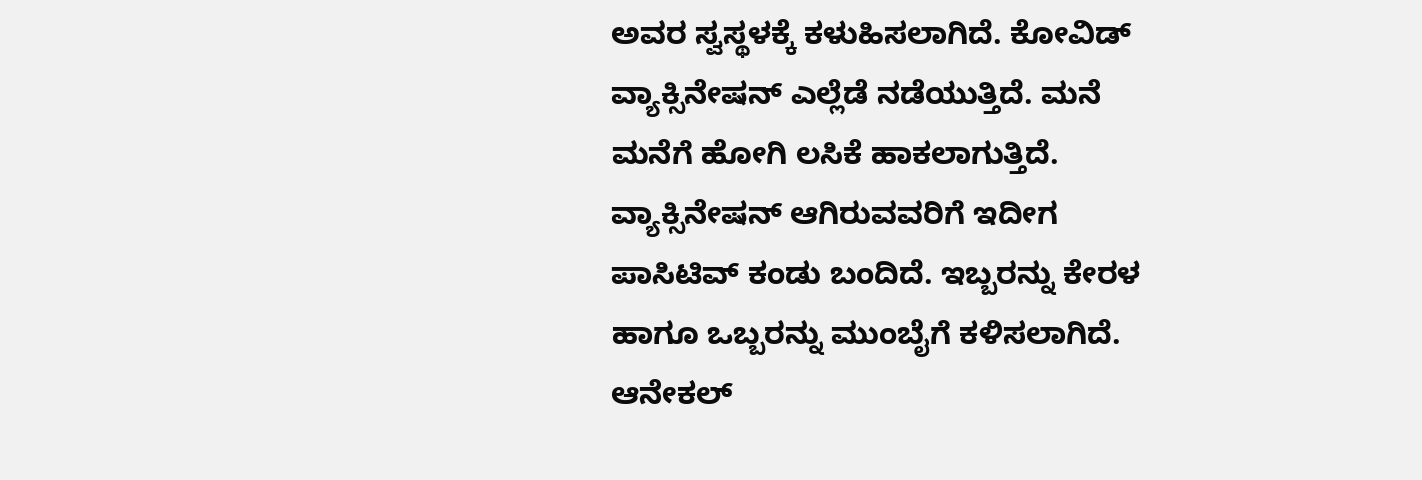ಅವರ ಸ್ವಸ್ಥಳಕ್ಕೆ ಕಳುಹಿಸಲಾಗಿದೆ. ಕೋವಿಡ್ ವ್ಯಾಕ್ಸಿನೇಷನ್ ಎಲ್ಲೆಡೆ ನಡೆಯುತ್ತಿದೆ. ಮನೆ ಮನೆಗೆ ಹೋಗಿ ಲಸಿಕೆ ಹಾಕಲಾಗುತ್ತಿದೆ. ವ್ಯಾಕ್ಸಿನೇಷನ್ ಆಗಿರುವವರಿಗೆ ಇದೀಗ ಪಾಸಿಟಿವ್ ಕಂಡು ಬಂದಿದೆ. ಇಬ್ಬರನ್ನು ಕೇರಳ ಹಾಗೂ ಒಬ್ಬರನ್ನು ಮುಂಬೈಗೆ ಕಳಿಸಲಾಗಿದೆ.
ಆನೇಕಲ್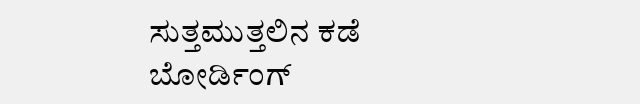ಸುತ್ತಮುತ್ತಲಿನ ಕಡೆ ಬೋರ್ಡಿಂಗ್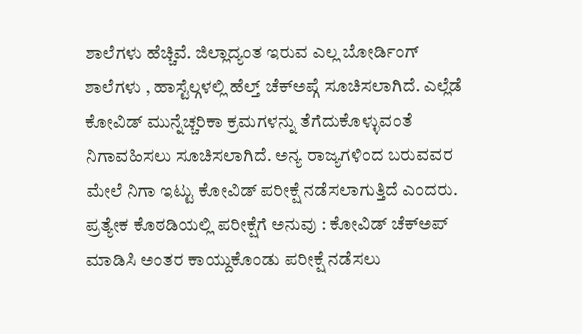ಶಾಲೆಗಳು ಹೆಚ್ಚಿವೆ. ಜಿಲ್ಲಾದ್ಯಂತ ಇರುವ ಎಲ್ಲ ಬೋರ್ಡಿಂಗ್ ಶಾಲೆಗಳು , ಹಾಸ್ಟೆಲ್ಗಳಲ್ಲಿ ಹೆಲ್ತ್ ಚೆಕ್ಅಪ್ಗೆ ಸೂಚಿಸಲಾಗಿದೆ. ಎಲ್ಲೆಡೆ ಕೋವಿಡ್ ಮುನ್ನೆಚ್ಚರಿಕಾ ಕ್ರಮಗಳನ್ನು ತೆಗೆದುಕೊಳ್ಳುವಂತೆ ನಿಗಾವಹಿಸಲು ಸೂಚಿಸಲಾಗಿದೆ. ಅನ್ಯ ರಾಜ್ಯಗಳಿಂದ ಬರುವವರ ಮೇಲೆ ನಿಗಾ ಇಟ್ಟು ಕೋವಿಡ್ ಪರೀಕ್ಷೆ ನಡೆಸಲಾಗುತ್ತಿದೆ ಎಂದರು.
ಪ್ರತ್ಯೇಕ ಕೊಠಡಿಯಲ್ಲಿ ಪರೀಕ್ಷೆಗೆ ಅನುವು : ಕೋವಿಡ್ ಚೆಕ್ಅಪ್ ಮಾಡಿಸಿ ಅಂತರ ಕಾಯ್ದುಕೊಂಡು ಪರೀಕ್ಷೆ ನಡೆಸಲು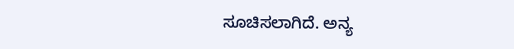ಸೂಚಿಸಲಾಗಿದೆ. ಅನ್ಯ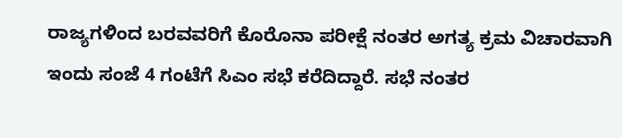ರಾಜ್ಯಗಳಿಂದ ಬರವವರಿಗೆ ಕೊರೊನಾ ಪರೀಕ್ಷೆ ನಂತರ ಅಗತ್ಯ ಕ್ರಮ ವಿಚಾರವಾಗಿ ಇಂದು ಸಂಜೆ 4 ಗಂಟೆಗೆ ಸಿಎಂ ಸಭೆ ಕರೆದಿದ್ದಾರೆ. ಸಭೆ ನಂತರ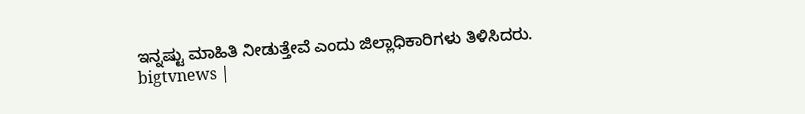ಇನ್ನಷ್ಟು ಮಾಹಿತಿ ನೀಡುತ್ತೇವೆ ಎಂದು ಜಿಲ್ಲಾಧಿಕಾರಿಗಳು ತಿಳಿಸಿದರು.
bigtvnews |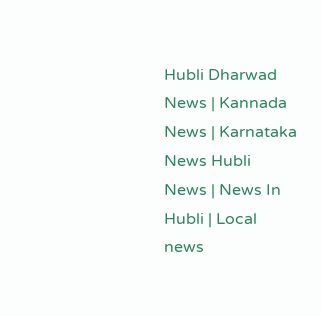Hubli Dharwad News | Kannada News | Karnataka News Hubli News | News In Hubli | Local news